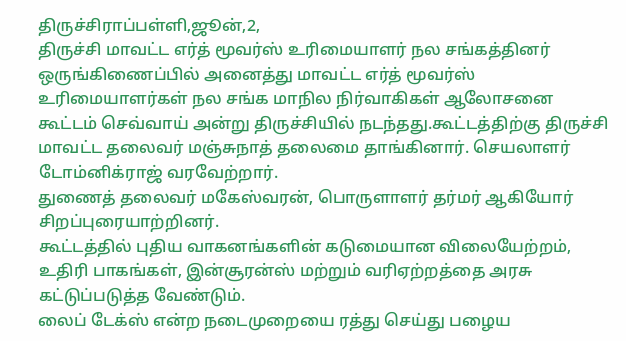திருச்சிராப்பள்ளி,ஜூன்,2,
திருச்சி மாவட்ட எர்த் மூவர்ஸ் உரிமையாளர் நல சங்கத்தினர் ஒருங்கிணைப்பில் அனைத்து மாவட்ட எர்த் மூவர்ஸ் உரிமையாளர்கள் நல சங்க மாநில நிர்வாகிகள் ஆலோசனை கூட்டம் செவ்வாய் அன்று திருச்சியில் நடந்தது.கூட்டத்திற்கு திருச்சி மாவட்ட தலைவர் மஞ்சுநாத் தலைமை தாங்கினார். செயலாளர் டோம்னிக்ராஜ் வரவேற்றார்.
துணைத் தலைவர் மகேஸ்வரன், பொருளாளர் தர்மர் ஆகியோர் சிறப்புரையாற்றினர்.
கூட்டத்தில் புதிய வாகனங்களின் கடுமையான விலையேற்றம், உதிரி பாகங்கள், இன்சூரன்ஸ் மற்றும் வரிஏற்றத்தை அரசு கட்டுப்படுத்த வேண்டும்.
லைப் டேக்ஸ் என்ற நடைமுறையை ரத்து செய்து பழைய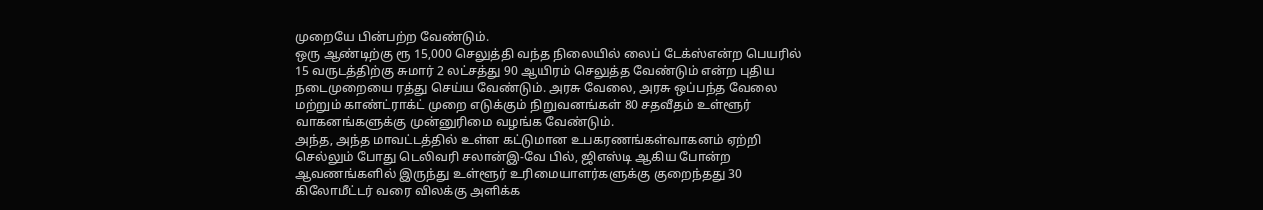முறையே பின்பற்ற வேண்டும்.
ஒரு ஆண்டிற்கு ரூ 15,000 செலுத்தி வந்த நிலையில் லைப் டேக்ஸ்என்ற பெயரில் 15 வருடத்திற்கு சுமார் 2 லட்சத்து 90 ஆயிரம் செலுத்த வேண்டும் என்ற புதிய நடைமுறையை ரத்து செய்ய வேண்டும். அரசு வேலை, அரசு ஒப்பந்த வேலை மற்றும் காண்ட்ராக்ட் முறை எடுக்கும் நிறுவனங்கள் 80 சதவீதம் உள்ளூர் வாகனங்களுக்கு முன்னுரிமை வழங்க வேண்டும்.
அந்த, அந்த மாவட்டத்தில் உள்ள கட்டுமான உபகரணங்கள்வாகனம் ஏற்றி செல்லும் போது டெலிவரி சலான்இ-வே பில், ஜிஎஸ்டி ஆகிய போன்ற ஆவணங்களில் இருந்து உள்ளூர் உரிமையாளர்களுக்கு குறைந்தது 30 கிலோமீட்டர் வரை விலக்கு அளிக்க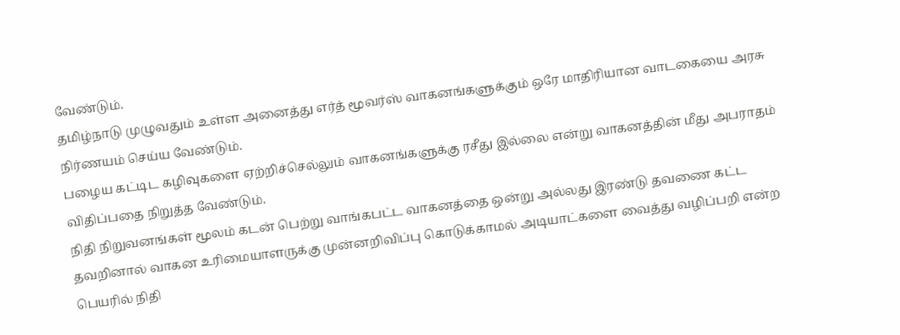வேண்டும்.
தமிழ்நாடு முழுவதும் உள்ள அனைத்து எர்த் மூவர்ஸ் வாகனங்களுக்கும் ஒரே மாதிரியான வாடகையை அரசு நிர்ணயம் செய்ய வேண்டும்.
பழைய கட்டிட கழிவுகளை ஏற்றிச்செல்லும் வாகனங்களுக்கு ரசீது இல்லை என்று வாகனத்தின் மீது அபராதம் விதிப்பதை நிறுத்த வேண்டும்.
நிதி நிறுவனங்கள் மூலம் கடன் பெற்று வாங்கபட்ட வாகனத்தை ஒன்று அல்லது இரண்டு தவணை கட்ட தவறினால் வாகன உரிமையாளருக்கு முன்னறிவிப்பு கொடுக்காமல் அடியாட்களை வைத்து வழிப்பறி என்ற பெயரில் நிதி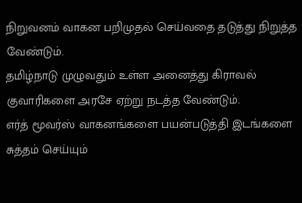நிறுவனம் வாகன பறிமுதல் செய்வதை தடுத்து நிறுத்த வேண்டும்.
தமிழ்நாடு முழுவதும் உள்ள அனைத்து கிராவல் குவாரிகளை அரசே ஏற்று நடத்த வேண்டும்.
எர்த் மூவர்ஸ் வாகனங்களை பயன்படுத்தி இடங்களை சுத்தம் செய்யும்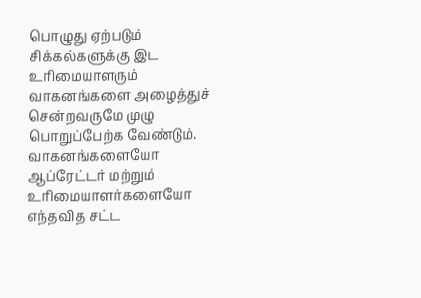பொழுது ஏற்படும் சிக்கல்களுக்கு இட உரிமையாளரும் வாகனங்களை அழைத்துச் சென்றவருமே முழு பொறுப்பேற்க வேண்டும். வாகனங்களையோ ஆப்ரேட்டர் மற்றும் உரிமையாளர்களையோ எந்தவித சட்ட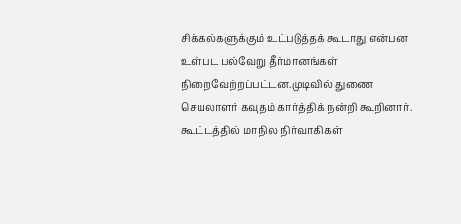சிக்கல்களுக்கும் உட்படுத்தக் கூடாது என்பன உள்பட பல்வேறு தீர்மானங்கள் நிறைவேற்றப்பட்டன.முடிவில் துணை செயலாளர் கவுதம் கார்த்திக் நன்றி கூறினார்.
கூட்டத்தில் மாநில நிர்வாகிகள்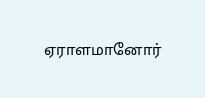ஏராளமானோர்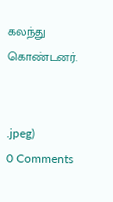கலந்து கொண்டனர்.


.jpeg)
0 Comments